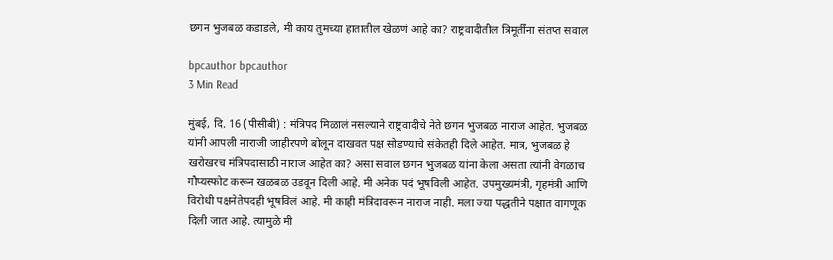छगन भुजबळ कडाडले, मी काय तुमच्या हातातील खेळणं आहे का? राष्ट्रवादीतील त्रिमूर्तींना संतप्त सवाल

bpcauthor bpcauthor
3 Min Read

मुंबई, दि. 16 (पीसीबी) : मंत्रिपद मिळालं नसल्याने राष्ट्रवादीचे नेते छगन भुजबळ नाराज आहेत. भुजबळ यांनी आपली नाराजी जाहीरपणे बोलून दाखवत पक्ष सोडण्याचे संकेतही दिले आहेत. मात्र, भुजबळ हे खरोखरच मंत्रिपदासाठी नाराज आहेत का? असा सवाल छगन भुजबळ यांना केला असता त्यांनी वेगळाच गौप्यस्फोट करून खळबळ उडवून दिली आहे. मी अनेक पदं भूषविली आहेत. उपमुख्यमंत्री, गृहमंत्री आणि विरोधी पक्षनेतेपदही भूषविलं आहे. मी काही मंत्रिदावरून नाराज नाही. मला ज्या पद्धतीने पक्षात वागणूक दिली जात आहे. त्यामुळे मी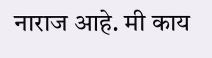नाराज आहे. मी काय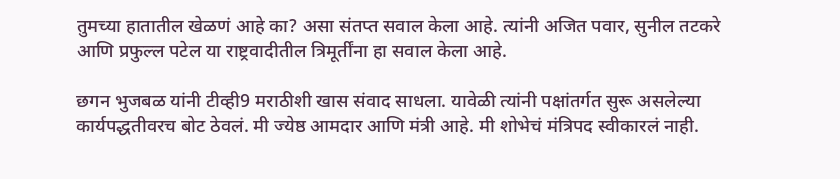तुमच्या हातातील खेळणं आहे का? असा संतप्त सवाल केला आहे. त्यांनी अजित पवार, सुनील तटकरे आणि प्रफुल्ल पटेल या राष्ट्रवादीतील त्रिमूर्तींना हा सवाल केला आहे.

छगन भुजबळ यांनी टीव्ही9 मराठीशी खास संवाद साधला. यावेळी त्यांनी पक्षांतर्गत सुरू असलेल्या कार्यपद्धतीवरच बोट ठेवलं. मी ज्येष्ठ आमदार आणि मंत्री आहे. मी शोभेचं मंत्रिपद स्वीकारलं नाही.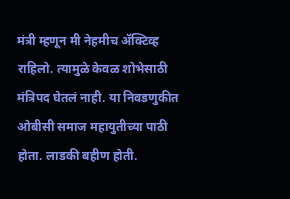मंत्री म्हणून मी नेहमीच ॲक्टिव्ह राहिलो. त्यामुळे केवळ शोभेसाठी मंत्रिपद घेतलं नाही. या निवडणुकीत ओबीसी समाज महायुतीच्या पाठी होता. लाडकी बहीण होती.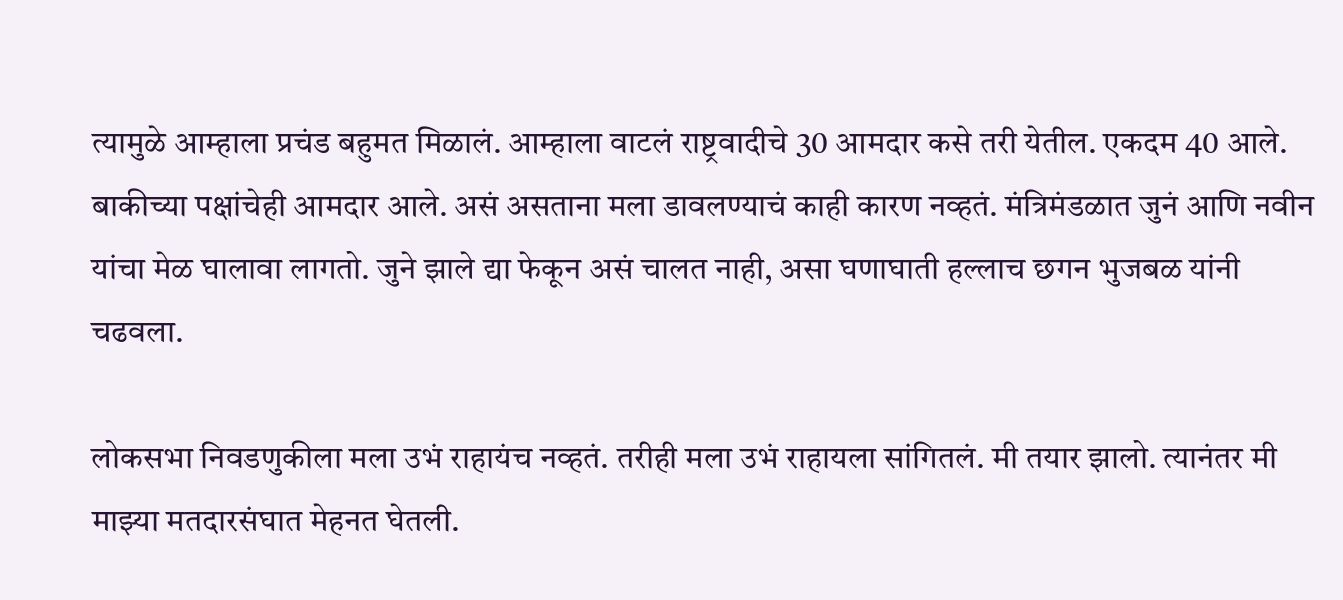त्यामुळे आम्हाला प्रचंड बहुमत मिळालं. आम्हाला वाटलं राष्ट्रवादीचे 30 आमदार कसे तरी येतील. एकदम 40 आले. बाकीच्या पक्षांचेही आमदार आले. असं असताना मला डावलण्याचं काही कारण नव्हतं. मंत्रिमंडळात जुनं आणि नवीन यांचा मेळ घालावा लागतो. जुने झाले द्या फेकून असं चालत नाही, असा घणाघाती हल्लाच छगन भुजबळ यांनी चढवला.

लोकसभा निवडणुकीला मला उभं राहायंच नव्हतं. तरीही मला उभं राहायला सांगितलं. मी तयार झालो. त्यानंतर मी माझ्या मतदारसंघात मेहनत घेतली.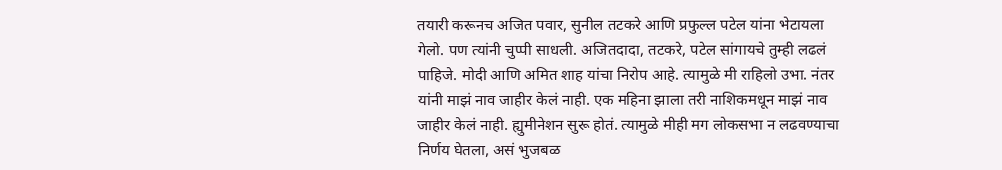तयारी करूनच अजित पवार, सुनील तटकरे आणि प्रफुल्ल पटेल यांना भेटायला गेलो. पण त्यांनी चुप्पी साधली. अजितदादा, तटकरे, पटेल सांगायचे तुम्ही लढलं पाहिजे. मोदी आणि अमित शाह यांचा निरोप आहे. त्यामुळे मी राहिलो उभा. नंतर यांनी माझं नाव जाहीर केलं नाही. एक महिना झाला तरी नाशिकमधून माझं नाव जाहीर केलं नाही. ह्युमीनेशन सुरू होतं. त्यामुळे मीही मग लोकसभा न लढवण्याचा निर्णय घेतला, असं भुजबळ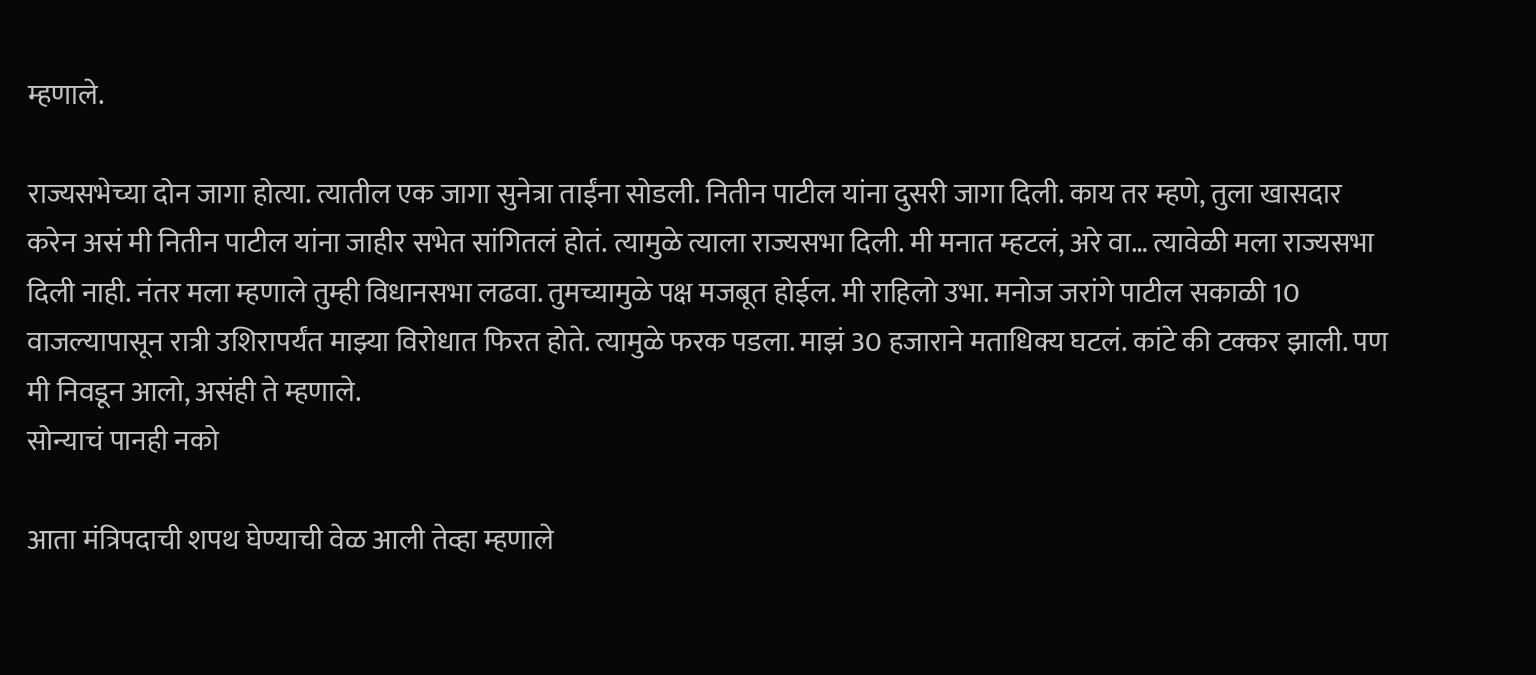म्हणाले.

राज्यसभेच्या दोन जागा होत्या. त्यातील एक जागा सुनेत्रा ताईंना सोडली. नितीन पाटील यांना दुसरी जागा दिली. काय तर म्हणे, तुला खासदार करेन असं मी नितीन पाटील यांना जाहीर सभेत सांगितलं होतं. त्यामुळे त्याला राज्यसभा दिली. मी मनात म्हटलं, अरे वा… त्यावेळी मला राज्यसभा दिली नाही. नंतर मला म्हणाले तुम्ही विधानसभा लढवा. तुमच्यामुळे पक्ष मजबूत होईल. मी राहिलो उभा. मनोज जरांगे पाटील सकाळी 10 वाजल्यापासून रात्री उशिरापर्यंत माझ्या विरोधात फिरत होते. त्यामुळे फरक पडला. माझं 30 हजाराने मताधिक्य घटलं. कांटे की टक्कर झाली. पण मी निवडून आलो, असंही ते म्हणाले.
सोन्याचं पानही नको

आता मंत्रिपदाची शपथ घेण्याची वेळ आली तेव्हा म्हणाले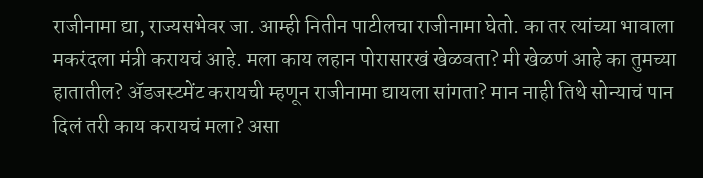राजीनामा द्या, राज्यसभेवर जा. आम्ही नितीन पाटीलचा राजीनामा घेतो. का तर त्यांच्या भावाला मकरंदला मंत्री करायचं आहे. मला काय लहान पोरासारखं खेळवता? मी खेळणं आहे का तुमच्या हातातील? ॲडजस्टमेंट करायची म्हणून राजीनामा द्यायला सांगता? मान नाही तिथे सोन्याचं पान दिलं तरी काय करायचं मला? असा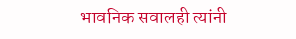भावनिक सवालही त्यांनी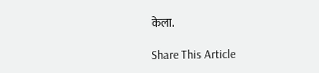केला.

Share This Article